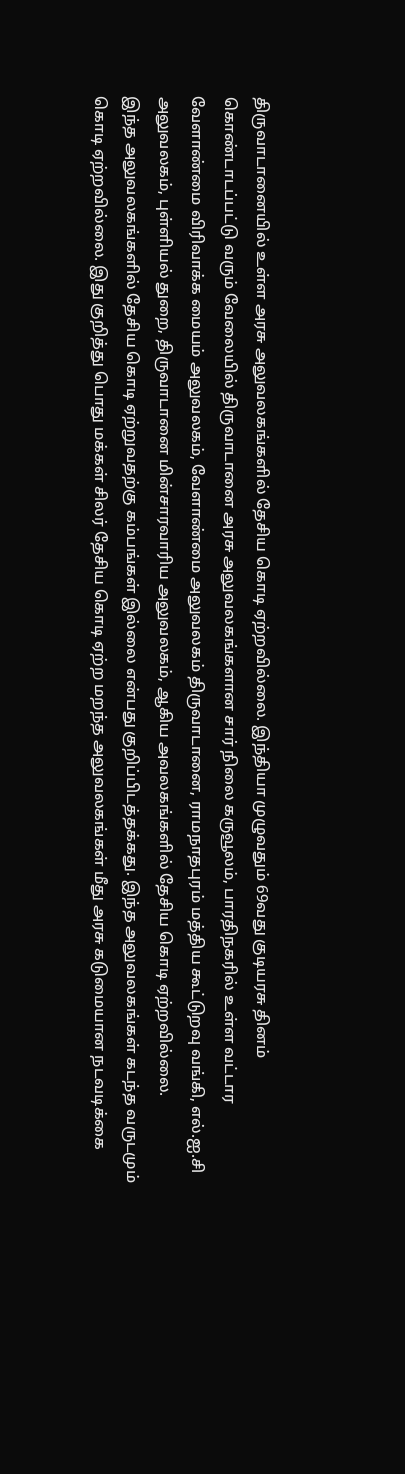திருவாடானையில் உள்ள அரசு அலுவலகங்களில் தேசிய கொடி ஏற்றவில்லை. இந்தியா முழுவதும் 69வது குடியரசு தினம் கொண்டாடப்பட்டு வரும் வேலையில் திருவாடானை அரசு அலுவலகங்களான சார் நிலை கருவூலம், பாரதிநகரில் உள்ள வட்டார வேளாண்மை விரிவாக்க மையம் அலுவலகம், வேளாண்மை அலுவலகம் திருவாடானை, ராமநாதபுரம் மத்திய கூட்டுறவு வங்கி, எல்.ஐ.சி அலுவலகம், புள்ளியல் துறை, திருவாடானை மின்சாரவாரிய அலுவலகம், ஆகிய அவலகங்களில் தேசிய கொடி ஏற்றவில்லை.
இந்த அலுவலகங்களில் தேசிய கொடி ஏற்றுவதற்கு கம்பங்கள் இல்லை என்பது குறிப்பிடத்தக்கது. இந்த அலுவலகங்கள் கடந்த வருடமும் கொடி ஏற்றவில்லை. இது குறித்து பொது மக்கள் சிலர் தேசிய கொடி ஏற்ற மறந்த அலுவலகங்கள் மீது அரசு கடுமையான நடவடிக்கை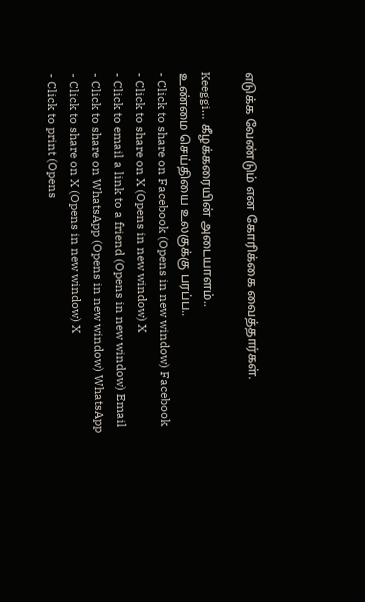எடுக்க வேண்டும் என கோரிக்கை வைத்தார்கள்.

Keeggi… கீழக்கரையின் அடையாளம்..
உண்மை செய்தியை உலகுக்கு பரப்ப..
- Click to share on Facebook (Opens in new window) Facebook
- Click to share on X (Opens in new window) X
- Click to email a link to a friend (Opens in new window) Email
- Click to share on WhatsApp (Opens in new window) WhatsApp
- Click to share on X (Opens in new window) X
- Click to print (Opens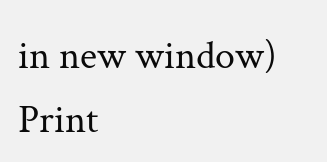in new window) Print